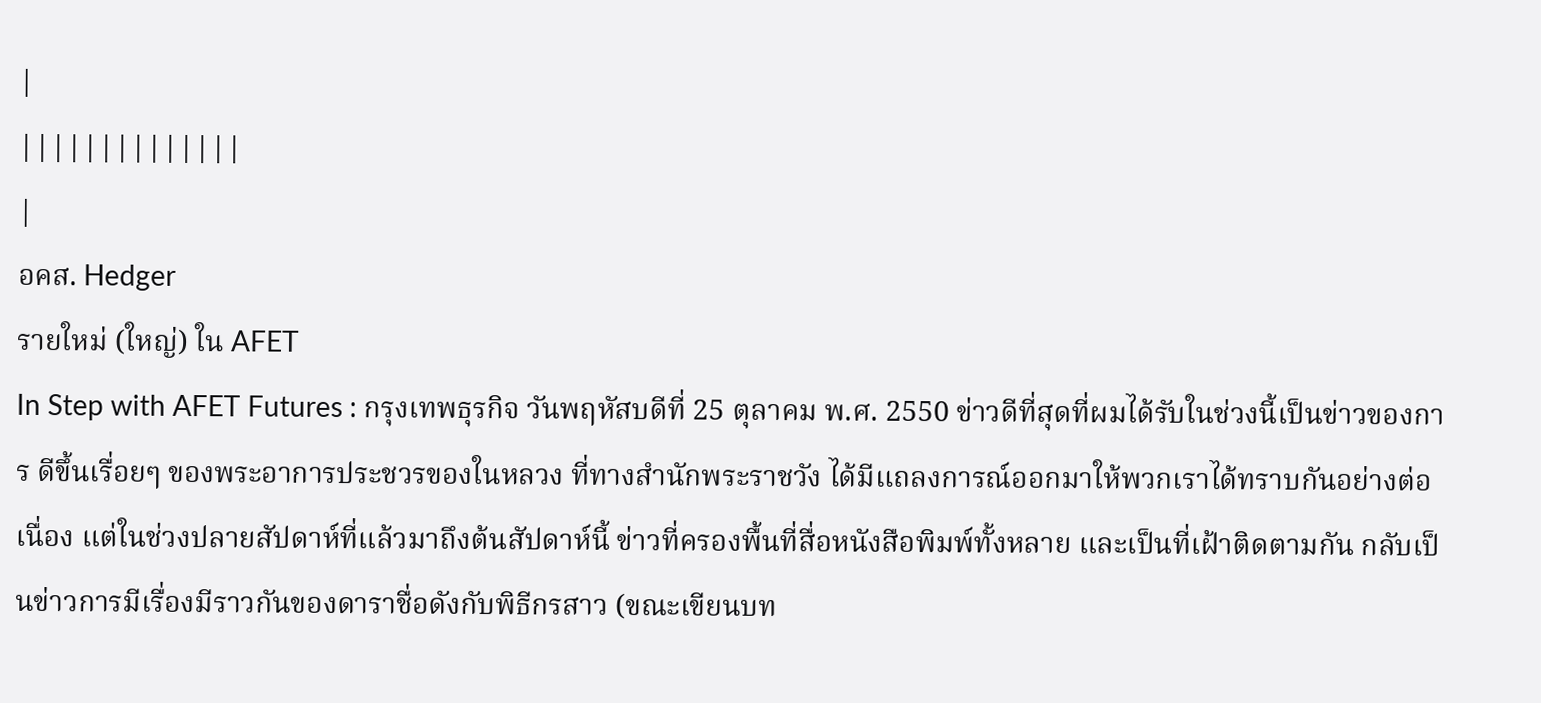|
||||||||||||||
|
อคส. Hedger
รายใหม่ (ใหญ่) ใน AFET
In Step with AFET Futures : กรุงเทพธุรกิจ วันพฤหัสบดีที่ 25 ตุลาคม พ.ศ. 2550 ข่าวดีที่สุดที่ผมได้รับในช่วงนี้เป็นข่าวของการ ดีขึ้นเรื่อยๆ ของพระอาการประชวรของในหลวง ที่ทางสำนักพระราชวัง ได้มีแถลงการณ์ออกมาให้พวกเราได้ทราบกันอย่างต่อเนื่อง แต่ในช่วงปลายสัปดาห์ที่แล้วมาถึงต้นสัปดาห์นี้ ข่าวที่ครองพื้นที่สื่อหนังสือพิมพ์ทั้งหลาย และเป็นที่เฝ้าติดตามกัน กลับเป็นข่าวการมีเรื่องมีราวกันของดาราชื่อดังกับพิธีกรสาว (ขณะเขียนบท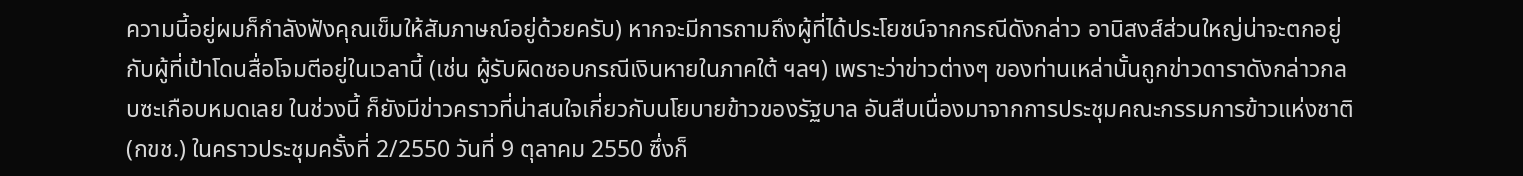ความนี้อยู่ผมก็กำลังฟังคุณเข็มให้สัมภาษณ์อยู่ด้วยครับ) หากจะมีการถามถึงผู้ที่ได้ประโยชน์จากกรณีดังกล่าว อานิสงส์ส่วนใหญ่น่าจะตกอยู่กับผู้ที่เป้าโดนสื่อโจมตีอยู่ในเวลานี้ (เช่น ผู้รับผิดชอบกรณีเงินหายในภาคใต้ ฯลฯ) เพราะว่าข่าวต่างๆ ของท่านเหล่านั้นถูกข่าวดาราดังกล่าวกลบซะเกือบหมดเลย ในช่วงนี้ ก็ยังมีข่าวคราวที่น่าสนใจเกี่ยวกับนโยบายข้าวของรัฐบาล อันสืบเนื่องมาจากการประชุมคณะกรรมการข้าวแห่งชาติ (กขช.) ในคราวประชุมครั้งที่ 2/2550 วันที่ 9 ตุลาคม 2550 ซึ่งก็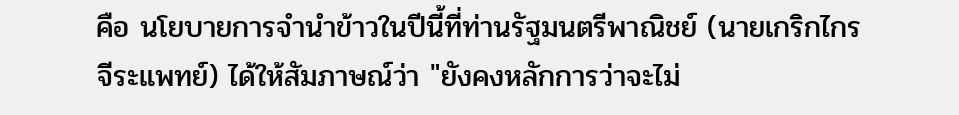คือ นโยบายการจำนำข้าวในปีนี้ที่ท่านรัฐมนตรีพาณิชย์ (นายเกริกไกร จีระแพทย์) ได้ให้สัมภาษณ์ว่า "ยังคงหลักการว่าจะไม่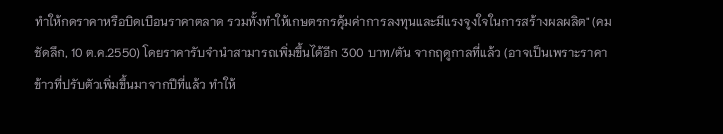ทำให้กดราคาหรือบิดเบือนราคาตลาด รวมทั้งทำให้เกษตรกรคุ้มค่าการลงทุนและมีแรงจูงใจในการสร้างผลผลิต" (คมชัดลึก, 10 ต.ค.2550) โดยราคารับจำนำสามารถเพิ่มขึ้นได้อีก 300 บาท/ตัน จากฤดูกาลที่แล้ว (อาจเป็นเพราะราคาข้าวที่ปรับตัวเพิ่มขึ้นมาจากปีที่แล้ว ทำให้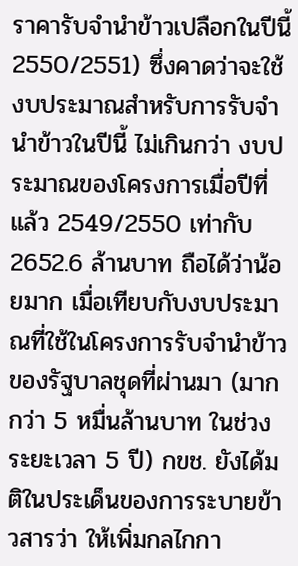ราคารับจำนำข้าวเปลือกในปีนี้ 2550/2551) ซึ่งคาดว่าจะใช้งบประมาณสำหรับการรับจำนำข้าวในปีนี้ ไม่เกินกว่า งบประมาณของโครงการเมื่อปีที่แล้ว 2549/2550 เท่ากับ 2652.6 ล้านบาท ถือได้ว่าน้อยมาก เมื่อเทียบกับงบประมาณที่ใช้ในโครงการรับจำนำข้าว ของรัฐบาลชุดที่ผ่านมา (มากกว่า 5 หมื่นล้านบาท ในช่วงระยะเวลา 5 ปี) กขช. ยังได้มติในประเด็นของการระบายข้าวสารว่า ให้เพิ่มกลไกกา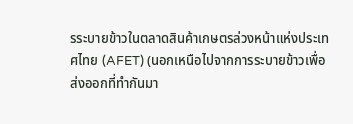รระบายข้าวในตลาดสินค้าเกษตรล่วงหน้าแห่งประเทศไทย (AFET) (นอกเหนือไปจากการระบายข้าวเพื่อส่งออกที่ทำกันมา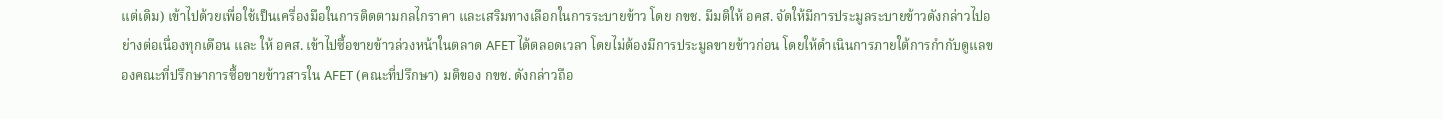แต่เดิม) เข้าไปด้วยเพื่อใช้เป็นเครื่องมือในการติดตามกลไกราคา และเสริมทางเลือกในการระบายข้าว โดย กขช. มีมติให้ อคส. จัดให้มีการประมูลระบายข้าวดังกล่าวไปอย่างต่อเนื่องทุกเดือน และ ให้ อคส. เข้าไปซื้อขายข้าวล่วงหน้าในตลาด AFET ได้ตลอดเวลา โดยไม่ต้องมีการประมูลขายข้าวก่อน โดยให้ดำเนินการภายใต้การกำกับดูแลของคณะที่ปรึกษาการซื้อขายข้าวสารใน AFET (คณะที่ปรึกษา) มติของ กขช. ดังกล่าวถือ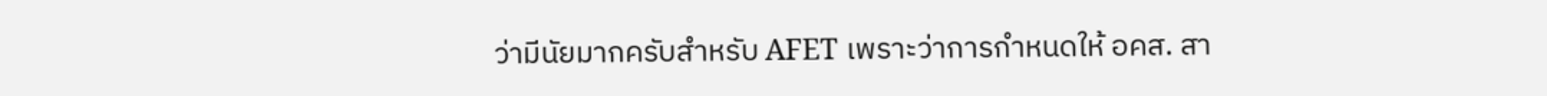ว่ามีนัยมากครับสำหรับ AFET เพราะว่าการกำหนดให้ อคส. สา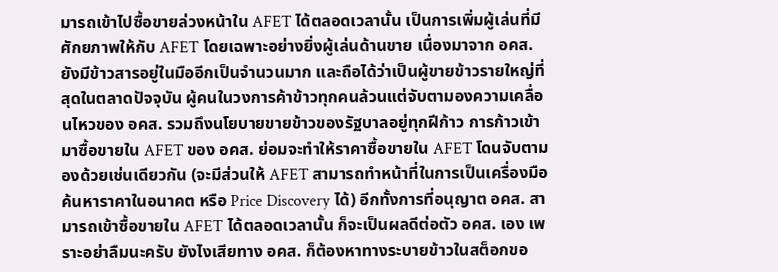มารถเข้าไปซื้อขายล่วงหน้าใน AFET ได้ตลอดเวลานั้น เป็นการเพิ่มผู้เล่นที่มีศักยภาพให้กับ AFET โดยเฉพาะอย่างยิ่งผู้เล่นด้านขาย เนื่องมาจาก อคส. ยังมีข้าวสารอยู่ในมืออีกเป็นจำนวนมาก และถือได้ว่าเป็นผู้ขายข้าวรายใหญ่ที่สุดในตลาดปัจจุบัน ผู้คนในวงการค้าข้าวทุกคนล้วนแต่จับตามองความเคลื่อนไหวของ อคส. รวมถึงนโยบายขายข้าวของรัฐบาลอยู่ทุกฝีก้าว การก้าวเข้ามาซื้อขายใน AFET ของ อคส. ย่อมจะทำให้ราคาซื้อขายใน AFET โดนจับตามองด้วยเช่นเดียวกัน (จะมีส่วนให้ AFET สามารถทำหน้าที่ในการเป็นเครื่องมือค้นหาราคาในอนาคต หรือ Price Discovery ได้) อีกทั้งการที่อนุญาต อคส. สามารถเข้าซื้อขายใน AFET ได้ตลอดเวลานั้น ก็จะเป็นผลดีต่อตัว อคส. เอง เพราะอย่าลืมนะครับ ยังไงเสียทาง อคส. ก็ต้องหาทางระบายข้าวในสต็อกขอ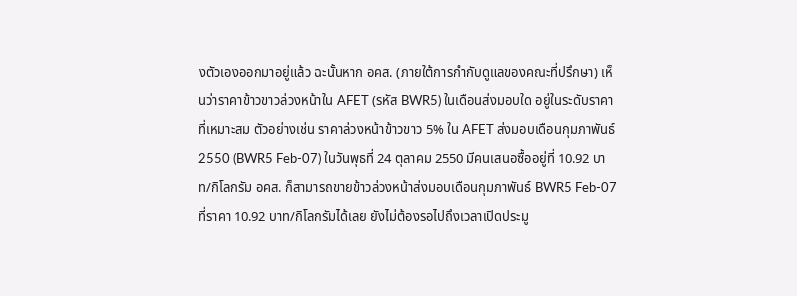งตัวเองออกมาอยู่แล้ว ฉะนั้นหาก อคส. (ภายใต้การกำกับดูแลของคณะที่ปรึกษา) เห็นว่าราคาข้าวขาวล่วงหน้าใน AFET (รหัส BWR5) ในเดือนส่งมอบใด อยู่ในระดับราคาที่เหมาะสม ตัวอย่างเช่น ราคาล่วงหน้าข้าวขาว 5% ใน AFET ส่งมอบเดือนกุมภาพันธ์ 2550 (BWR5 Feb-07) ในวันพุธที่ 24 ตุลาคม 2550 มีคนเสนอซื้ออยู่ที่ 10.92 บาท/กิโลกรัม อคส. ก็สามารถขายข้าวล่วงหน้าส่งมอบเดือนกุมภาพันธ์ BWR5 Feb-07 ที่ราคา 10.92 บาท/กิโลกรัมได้เลย ยังไม่ต้องรอไปถึงเวลาเปิดประมู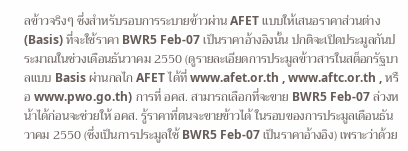ลข้าวจริงๆ ซึ่งสำหรับรอบการระบายข้าวผ่าน AFET แบบให้เสนอราคาส่วนต่าง (Basis) ที่จะใช้ราคา BWR5 Feb-07 เป็นราคาอ้างอิงนั้น ปกติจะเปิดประมูลกันประมาณในช่วงเดือนธันวาคม 2550 (ดูรายละเอียดการประมูลข้าวสารในสต็อกรัฐบาลแบบ Basis ผ่านกลไก AFET ได้ที่ www.afet.or.th , www.aftc.or.th , หรือ www.pwo.go.th) การที่ อคส. สามารถเลือกที่จะขาย BWR5 Feb-07 ล่วงหน้าได้ก่อนจะช่วยให้ อคส. รู้ราคาที่ตนจะขายข้าวได้ ในรอบของการประมูลเดือนธันวาคม 2550 (ซึ่งเป็นการประมูลใช้ BWR5 Feb-07 เป็นราคาอ้างอิง) เพราะว่าด้วย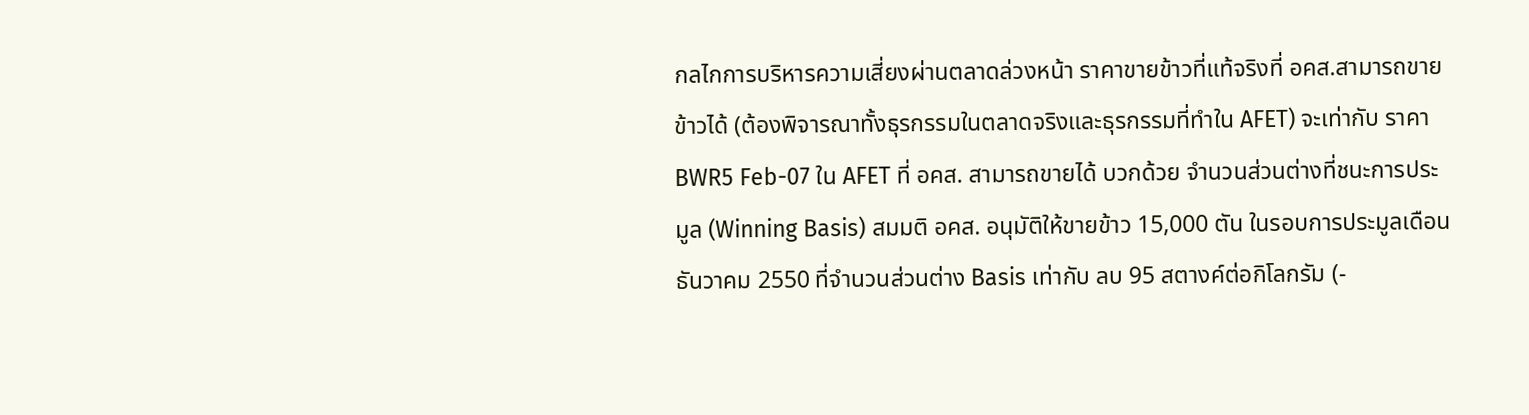กลไกการบริหารความเสี่ยงผ่านตลาดล่วงหน้า ราคาขายข้าวที่แท้จริงที่ อคส.สามารถขายข้าวได้ (ต้องพิจารณาทั้งธุรกรรมในตลาดจริงและธุรกรรมที่ทำใน AFET) จะเท่ากับ ราคา BWR5 Feb-07 ใน AFET ที่ อคส. สามารถขายได้ บวกด้วย จำนวนส่วนต่างที่ชนะการประมูล (Winning Basis) สมมติ อคส. อนุมัติให้ขายข้าว 15,000 ตัน ในรอบการประมูลเดือนธันวาคม 2550 ที่จำนวนส่วนต่าง Basis เท่ากับ ลบ 95 สตางค์ต่อกิโลกรัม (-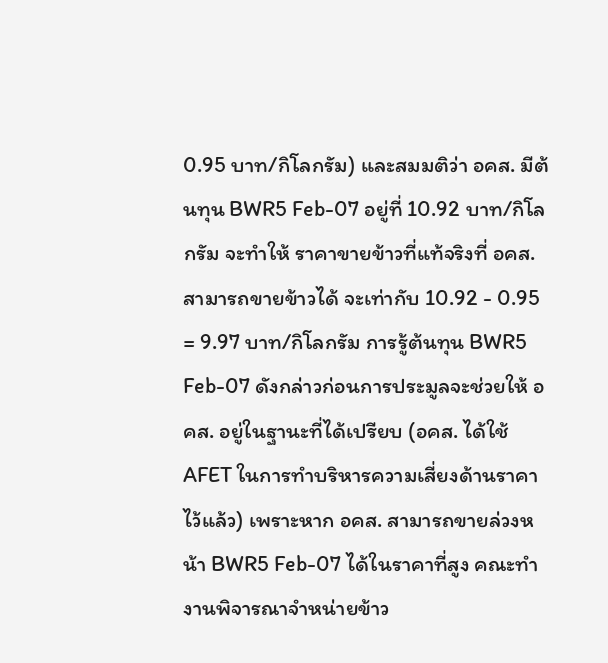0.95 บาท/กิโลกรัม) และสมมติว่า อคส. มีต้นทุน BWR5 Feb-07 อยู่ที่ 10.92 บาท/กิโลกรัม จะทำให้ ราคาขายข้าวที่แท้จริงที่ อคส.สามารถขายข้าวได้ จะเท่ากับ 10.92 - 0.95 = 9.97 บาท/กิโลกรัม การรู้ต้นทุน BWR5 Feb-07 ดังกล่าวก่อนการประมูลจะช่วยให้ อคส. อยู่ในฐานะที่ได้เปรียบ (อคส. ได้ใช้ AFET ในการทำบริหารความเสี่ยงด้านราคาไว้แล้ว) เพราะหาก อคส. สามารถขายล่วงหน้า BWR5 Feb-07 ได้ในราคาที่สูง คณะทำงานพิจารณาจำหน่ายข้าว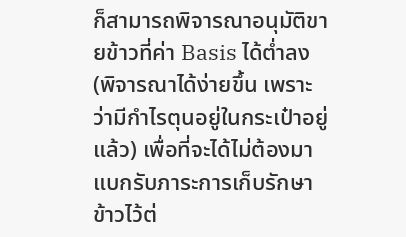ก็สามารถพิจารณาอนุมัติขายข้าวที่ค่า Basis ได้ต่ำลง (พิจารณาได้ง่ายขึ้น เพราะว่ามีกำไรตุนอยู่ในกระเป๋าอยู่แล้ว) เพื่อที่จะได้ไม่ต้องมาแบกรับภาระการเก็บรักษาข้าวไว้ต่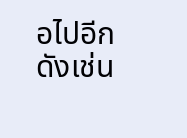อไปอีก ดังเช่น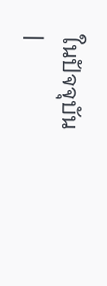ในปัจจุบัน
|